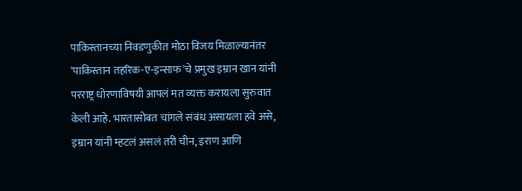पाकिस्तानच्या निवडणुकीत मोठा विजय मिळाल्यानंतर 'पाकिस्तान तहरिक-ए-इन्साफ'चे प्रमुख इम्रान खान यांनी परराष्ट्र धोरणाविषयी आपलं मत व्यक्त करायला सुरुवात केली आहे. भारतासोबत चांगले संबंध असायला हवे असे, इम्रान यांनी म्हटलं असलं तरी चीन, इराण आणि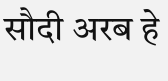सौदी अरब हे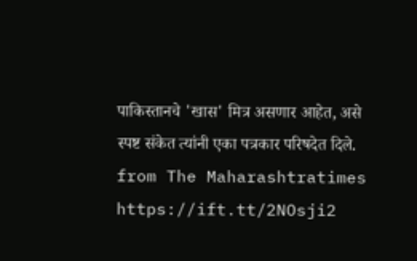पाकिस्तानचे 'खास' मित्र असणार आहेत, असे स्पष्ट संकेत त्यांनी एका पत्रकार परिषदेत दिले.
from The Maharashtratimes https://ift.tt/2NOsji2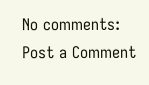No comments:
Post a Comment